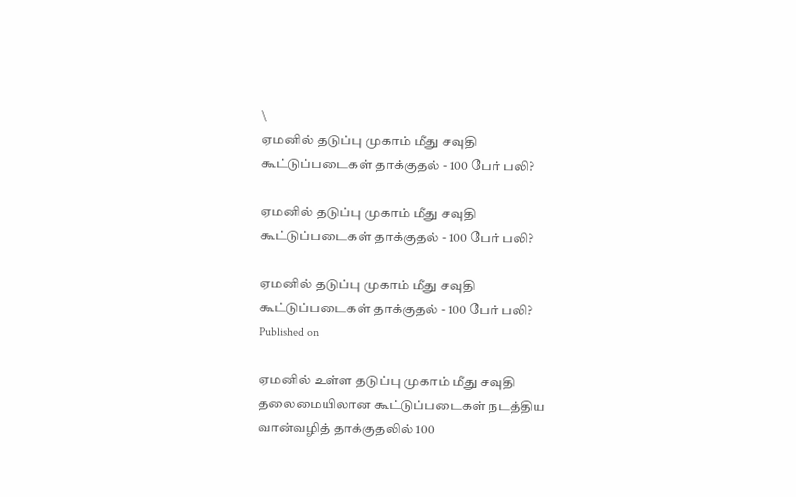\
ஏமனில் தடுப்பு முகாம் மீது சவுதி கூட்டுப்படைகள் தாக்குதல் - 100 பேர் பலி?

ஏமனில் தடுப்பு முகாம் மீது சவுதி கூட்டுப்படைகள் தாக்குதல் - 100 பேர் பலி?

ஏமனில் தடுப்பு முகாம் மீது சவுதி கூட்டுப்படைகள் தாக்குதல் - 100 பேர் பலி?
Published on

ஏமனில் உள்ள தடுப்பு முகாம் மீது சவுதி தலைமையிலான கூட்டுப்படைகள் நடத்திய வான்வழித் தாக்குதலில் 100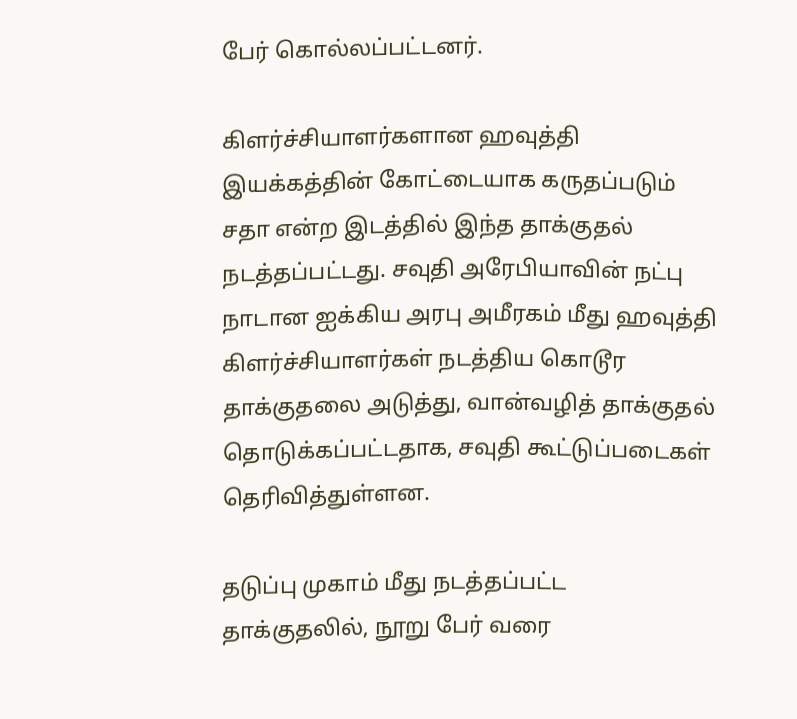பேர் கொல்லப்பட்டனர்.

கிளர்ச்சியாளர்களான ஹவுத்தி இயக்கத்தின் கோட்டையாக கருதப்படும் சதா என்ற இடத்தில் இந்த தாக்குதல் நடத்தப்பட்டது. சவுதி அரேபியாவின் நட்பு நாடான ஐக்கிய அரபு அமீரகம் மீது ஹவுத்தி கிளர்ச்சியாளர்கள் நடத்திய கொடூர தாக்குதலை அடுத்து, வான்வழித் தாக்குதல் தொடுக்கப்பட்டதாக, சவுதி கூட்டுப்படைகள் தெரிவித்துள்ளன.

தடுப்பு முகாம் மீது நடத்தப்பட்ட தாக்குதலில், நூறு பேர் வரை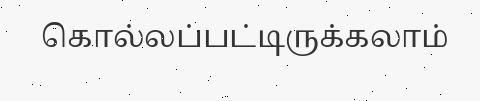கொல்லப்பட்டிருக்கலாம்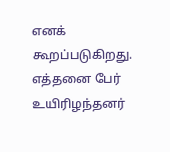எனக் கூறப்படுகிறது. எத்தனை பேர் உயிரிழந்தனர்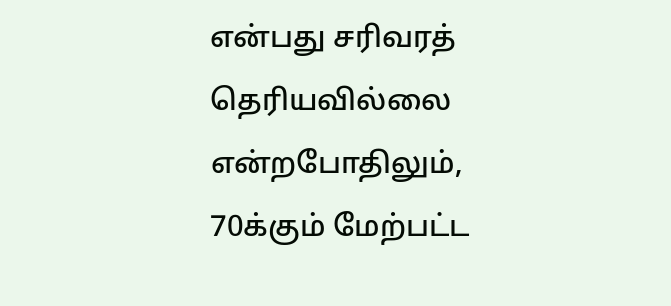என்பது சரிவரத் தெரியவில்லை என்றபோதிலும், 70க்கும் மேற்பட்ட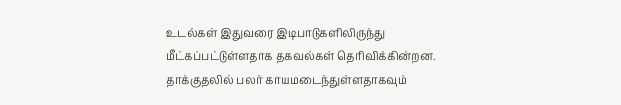உடல்கள் இதுவரை இடிபாடுகளிலிருந்து மீட்கப்பட்டுள்ளதாக தகவல்கள் தெரிவிக்கின்றன. தாக்குதலில் பலர் காயமடைந்துள்ளதாகவும்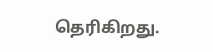தெரிகிறது.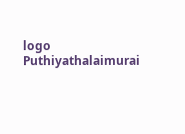logo
Puthiyathalaimurai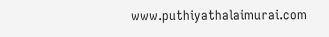www.puthiyathalaimurai.com